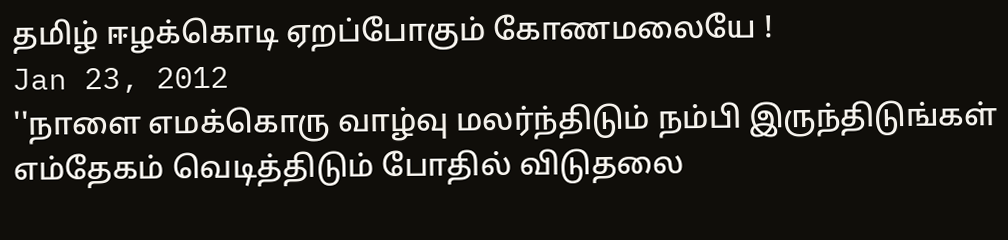தமிழ் ஈழக்கொடி ஏறப்போகும் கோணமலையே !
Jan 23, 2012
''நாளை எமக்கொரு வாழ்வு மலர்ந்திடும் நம்பி இருந்திடுங்கள் எம்தேகம் வெடித்திடும் போதில் விடுதலை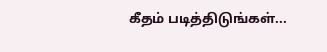கீதம் படித்திடுங்கள்...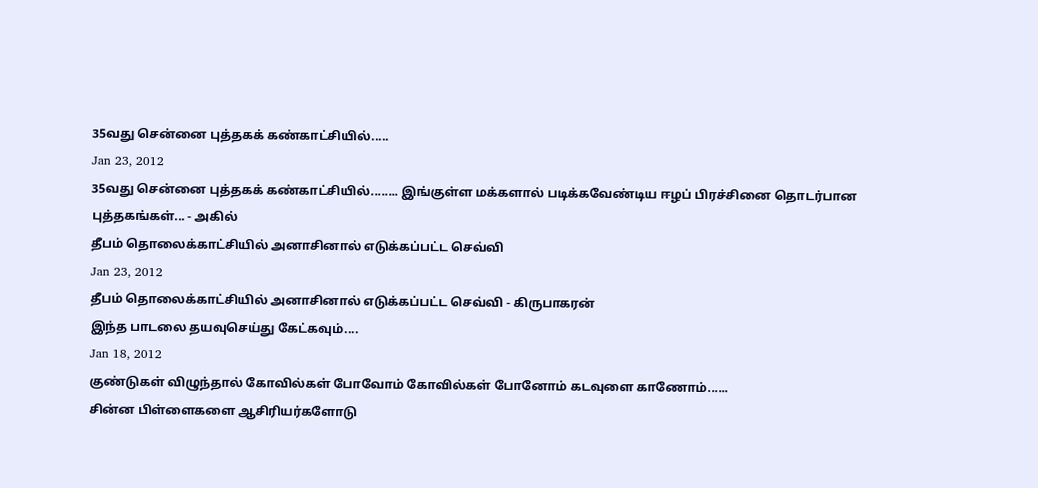35வது சென்னை புத்தகக் கண்காட்சியில்.....
Jan 23, 2012
35வது சென்னை புத்தகக் கண்காட்சியில்........ இங்குள்ள மக்களால் படிக்கவேண்டிய ஈழப் பிரச்சினை தொடர்பான புத்தகங்கள்... - அகில்
தீபம் தொலைக்காட்சியில் அனாசினால் எடுக்கப்பட்ட செவ்வி
Jan 23, 2012
தீபம் தொலைக்காட்சியில் அனாசினால் எடுக்கப்பட்ட செவ்வி - கிருபாகரன்
இந்த பாடலை தயவுசெய்து கேட்௧வும்....
Jan 18, 2012
குண்டுகள் விழுந்தால் கோவில்கள் போவோம் கோவில்கள் போனோம் கடவுளை காணோம்......
சின்ன பிள்ளைகளை ஆசிரியர்களோடு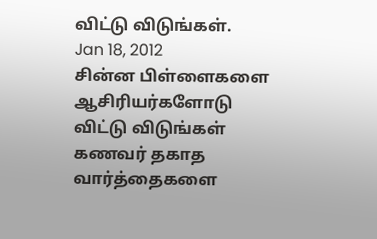விட்டு விடுங்கள்.
Jan 18, 2012
சின்ன பிள்ளைகளை ஆசிரியர்களோடு விட்டு விடுங்கள் கணவர் தகாத வார்த்தைகளை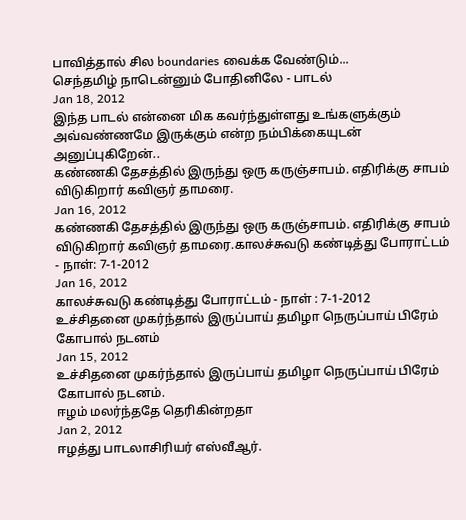பாவித்தால் சில boundaries வைக்க வேண்டும்...
செந்தமிழ் நாடென்னும் போதினிலே - பாடல்
Jan 18, 2012
இந்த பாடல் என்னை மிக கவர்ந்துள்ளது உங்களுக்கும் அவ்வண்ணமே இருக்கும் என்ற நம்பிக்கையுடன் அனுப்புகிறேன்..
கண்ணகி தேசத்தில் இருந்து ஒரு கருஞ்சாபம். எதிரிக்கு சாபம் விடுகிறார் கவிஞர் தாமரை.
Jan 16, 2012
கண்ணகி தேசத்தில் இருந்து ஒரு கருஞ்சாபம். எதிரிக்கு சாபம் விடுகிறார் கவிஞர் தாமரை.காலச்சுவடு கண்டித்து போராட்டம் - நாள்: 7-1-2012
Jan 16, 2012
காலச்சுவடு கண்டித்து போராட்டம் - நாள் : 7-1-2012
உச்சிதனை முகர்ந்தால் இருப்பாய் தமிழா நெருப்பாய் பிரேம் கோபால் நடனம்
Jan 15, 2012
உச்சிதனை முகர்ந்தால் இருப்பாய் தமிழா நெருப்பாய் பிரேம் கோபால் நடனம்.
ஈழம் மலர்ந்ததே தெரிகின்றதா
Jan 2, 2012
ஈழத்து பாடலாசிரியர் எஸ்வீஆர்.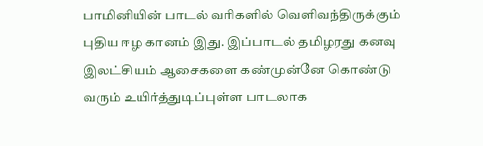பாமினியின் பாடல் வரிகளில் வெளிவந்திருக்கும் புதிய ஈழ கானம் இது. இப்பாடல் தமிழரது கனவு இலட்சியம் ஆசைகளை கண்முன்னே கொண்டு வரும் உயிர்த்துடிப்புள்ள பாடலாக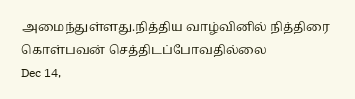அமைந்துள்ளது.நித்திய வாழ்வினில் நித்திரை கொள்பவன் செத்திடப்போவதில்லை
Dec 14,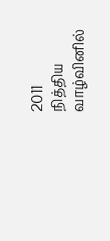2011
நித்திய வாழ்வினில்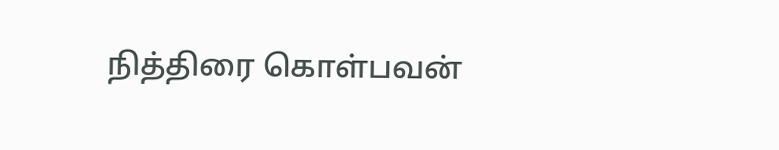நித்திரை கொள்பவன்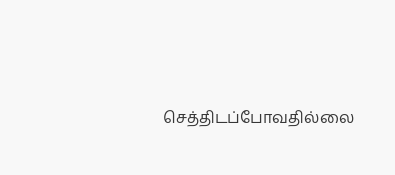செத்திடப்போவதில்லை